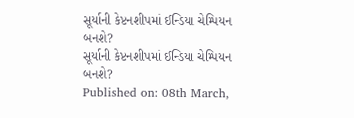સૂર્યાની કેપ્ટનશીપમાં ઈન્ડિયા ચેમ્પિયન બનશે?
સૂર્યાની કેપ્ટનશીપમાં ઈન્ડિયા ચેમ્પિયન બનશે?
Published on: 08th March,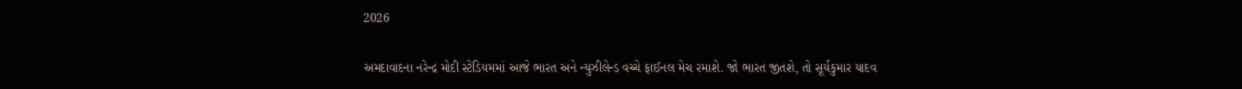2026

અમદાવાદના નરેન્દ્ર મોદી સ્ટેડિયમમાં આજે ભારત અને ન્યુઝીલેન્ડ વચ્ચે ફાઈનલ મેચ રમાશે. જો ભારત જીતશે, તો સૂર્યકુમાર યાદવ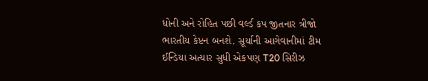ધોની અને રોહિત પછી વર્લ્ડ કપ જીતનાર ત્રીજો ભારતીય કેપ્ટન બનશે. સૂર્યાની આગેવાનીમાં ટીમ ઈન્ડિયા અત્યાર સુધી એકપણ T20 સિરીઝ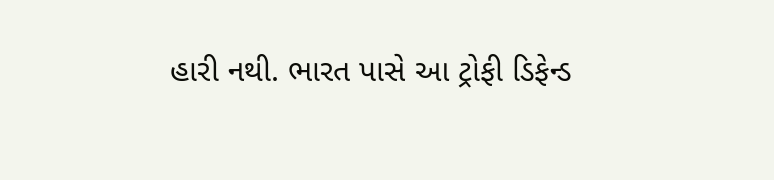હારી નથી. ભારત પાસે આ ટ્રોફી ડિફેન્ડ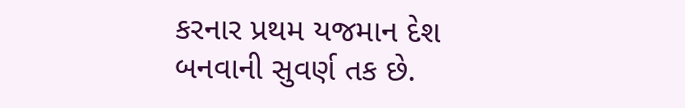કરનાર પ્રથમ યજમાન દેશ બનવાની સુવર્ણ તક છે.